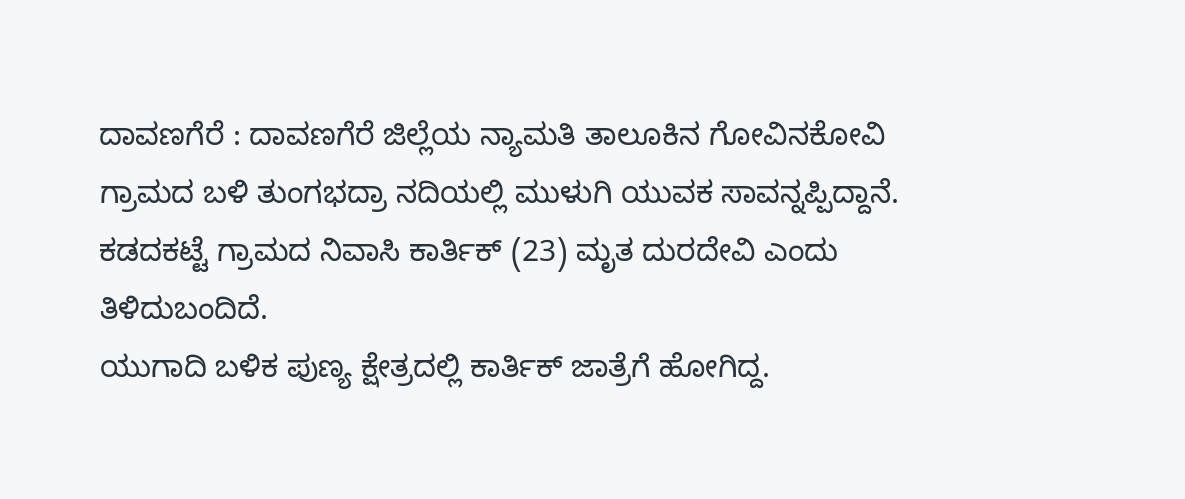ದಾವಣಗೆರೆ : ದಾವಣಗೆರೆ ಜಿಲ್ಲೆಯ ನ್ಯಾಮತಿ ತಾಲೂಕಿನ ಗೋವಿನಕೋವಿ ಗ್ರಾಮದ ಬಳಿ ತುಂಗಭದ್ರಾ ನದಿಯಲ್ಲಿ ಮುಳುಗಿ ಯುವಕ ಸಾವನ್ನಪ್ಪಿದ್ದಾನೆ. ಕಡದಕಟ್ಟೆ ಗ್ರಾಮದ ನಿವಾಸಿ ಕಾರ್ತಿಕ್ (23) ಮೃತ ದುರದೇವಿ ಎಂದು ತಿಳಿದುಬಂದಿದೆ.
ಯುಗಾದಿ ಬಳಿಕ ಪುಣ್ಯ ಕ್ಷೇತ್ರದಲ್ಲಿ ಕಾರ್ತಿಕ್ ಜಾತ್ರೆಗೆ ಹೋಗಿದ್ದ.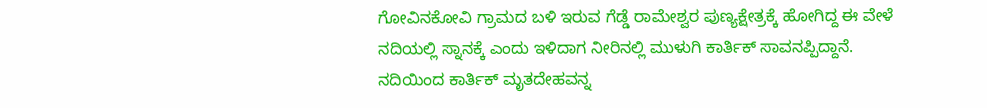ಗೋವಿನಕೋವಿ ಗ್ರಾಮದ ಬಳಿ ಇರುವ ಗೆಡ್ಡೆ ರಾಮೇಶ್ವರ ಪುಣ್ಯಕ್ಷೇತ್ರಕ್ಕೆ ಹೋಗಿದ್ದ ಈ ವೇಳೆ ನದಿಯಲ್ಲಿ ಸ್ನಾನಕ್ಕೆ ಎಂದು ಇಳಿದಾಗ ನೀರಿನಲ್ಲಿ ಮುಳುಗಿ ಕಾರ್ತಿಕ್ ಸಾವನಪ್ಪಿದ್ದಾನೆ. ನದಿಯಿಂದ ಕಾರ್ತಿಕ್ ಮೃತದೇಹವನ್ನ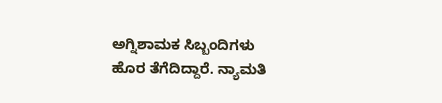ಅಗ್ನಿಶಾಮಕ ಸಿಬ್ಬಂದಿಗಳು ಹೊರ ತೆಗೆದಿದ್ದಾರೆ. ನ್ಯಾಮತಿ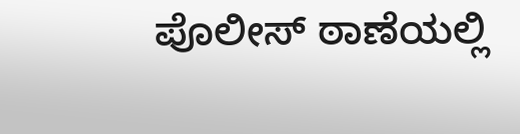ಪೊಲೀಸ್ ಠಾಣೆಯಲ್ಲಿ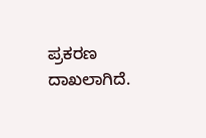ಪ್ರಕರಣ ದಾಖಲಾಗಿದೆ.